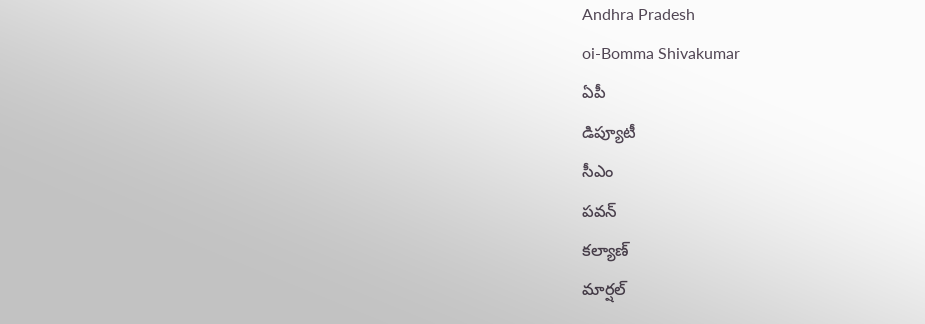Andhra Pradesh
oi-Bomma Shivakumar
ఏపీ
డిప్యూటీ
సీఎం
పవన్
కల్యాణ్
మార్షల్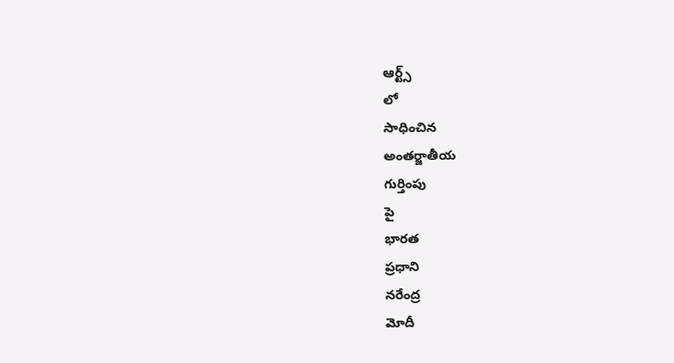ఆర్ట్స్
లో
సాధించిన
అంతర్జాతీయ
గుర్తింపు
పై
భారత
ప్రధాని
నరేంద్ర
మోదీ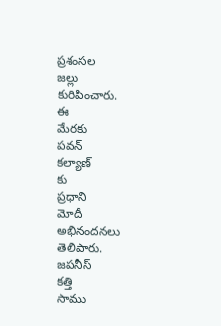ప్రశంసల
జల్లు
కురిపించారు.
ఈ
మేరకు
పవన్
కల్యాణ్
కు
ప్రధాని
మోదీ
అభినందనలు
తెలిపారు.
జపనీస్
కత్తి
సాము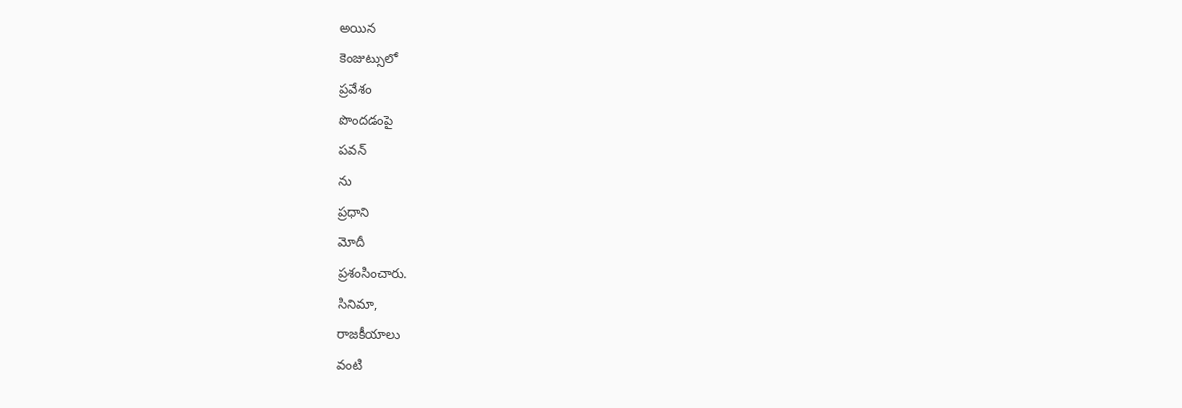అయిన
కెంజుట్సులో
ప్రవేశం
పొందడంపై
పవన్
ను
ప్రధాని
మోదీ
ప్రశంసించారు.
సినిమా,
రాజకీయాలు
వంటి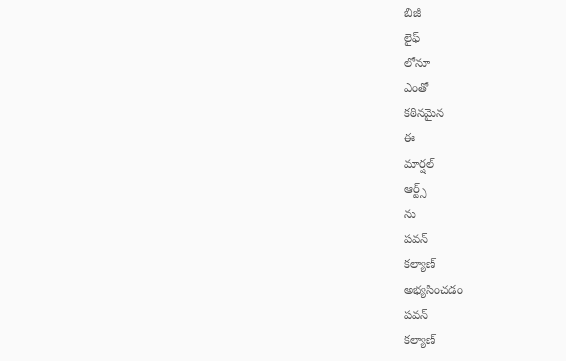బిజీ
లైఫ్
లోనూ
ఎంతో
కఠినమైన
ఈ
మార్షల్
ఆర్ట్స్
ను
పవన్
కల్యాణ్
అభ్యసించడం
పవన్
కల్యాణ్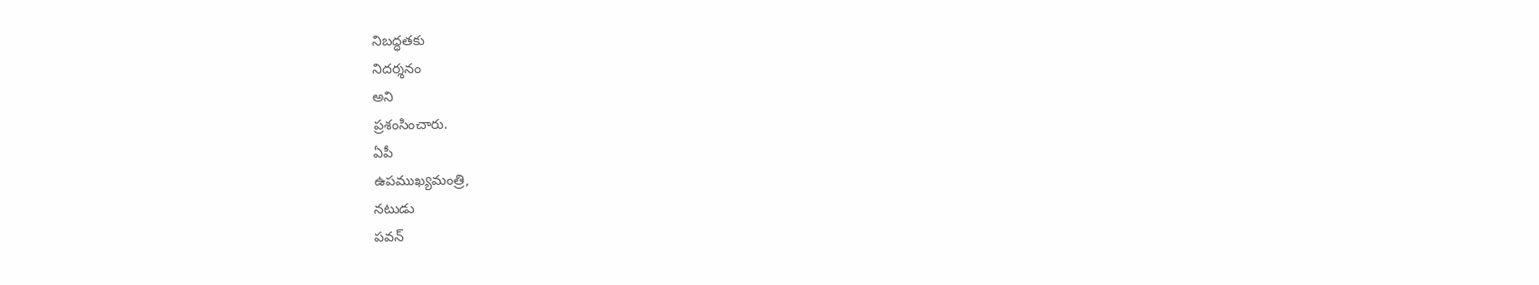నిబద్ధతకు
నిదర్శనం
అని
ప్రశంసించారు.
ఏపీ
ఉపముఖ్యమంత్రి,
నటుడు
పవన్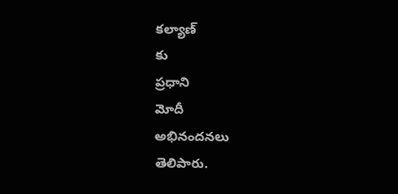కల్యాణ్
కు
ప్రధాని
మోదీ
అభినందనలు
తెలిపారు.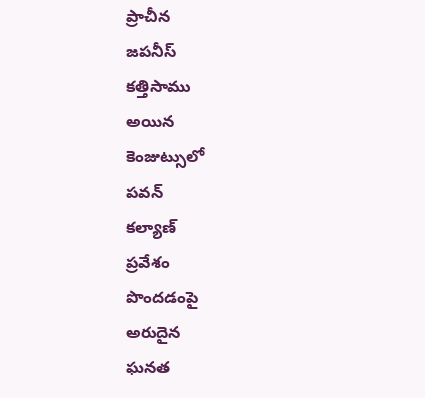ప్రాచీన
జపనీస్
కత్తిసాము
అయిన
కెంజుట్సులో
పవన్
కల్యాణ్
ప్రవేశం
పొందడంపై
అరుదైన
ఘనత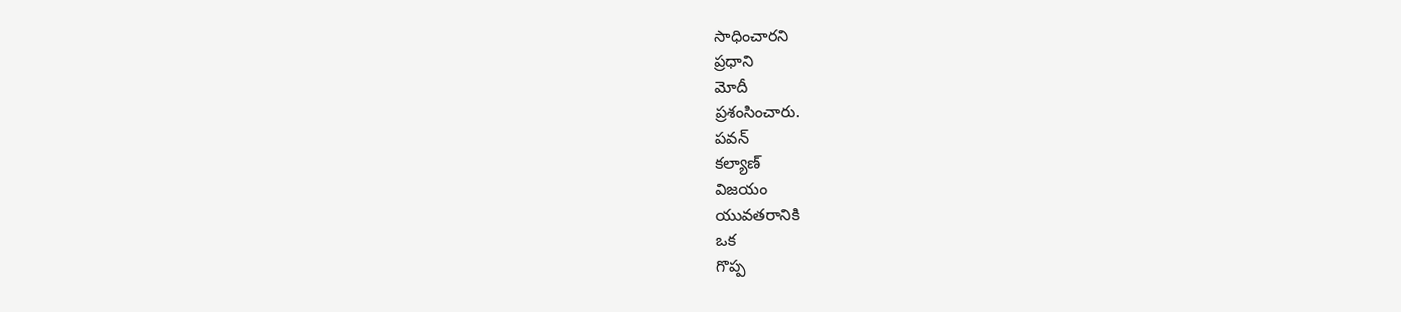సాధించారని
ప్రధాని
మోదీ
ప్రశంసించారు.
పవన్
కల్యాణ్
విజయం
యువతరానికి
ఒక
గొప్ప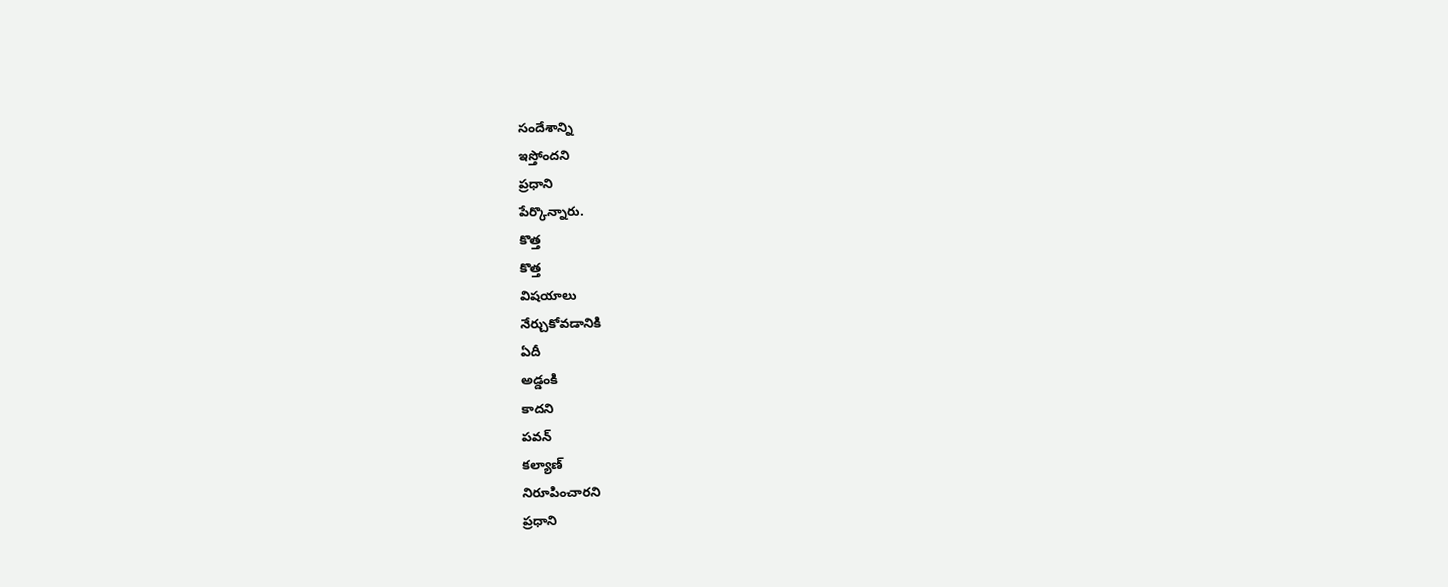సందేశాన్ని
ఇస్తోందని
ప్రధాని
పేర్కొన్నారు.
కొత్త
కొత్త
విషయాలు
నేర్చుకోవడానికి
ఏదీ
అడ్డంకి
కాదని
పవన్
కల్యాణ్
నిరూపించారని
ప్రధాని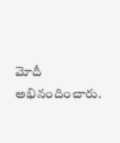మోదీ
అభినందించారు.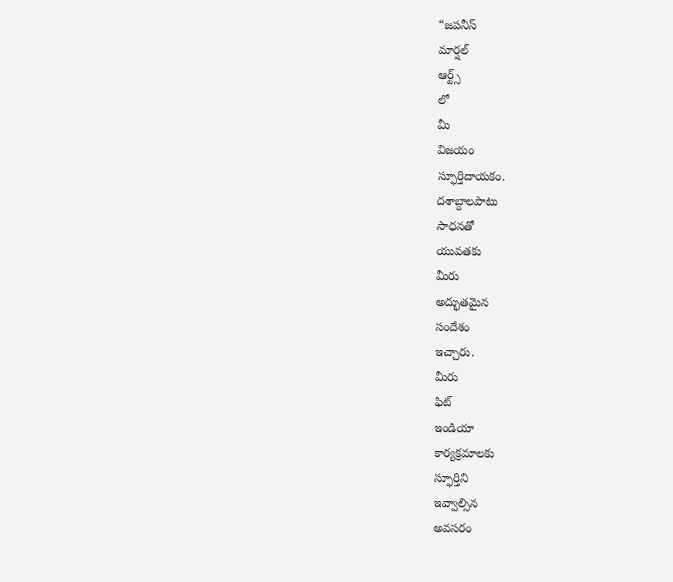“జపనీస్
మార్షల్
ఆర్ట్స్
లో
మీ
విజయం
స్ఫూర్తిదాయకం.
దశాబ్దాలపాటు
సాధనతో
యువతకు
మీరు
అద్భుతమైన
సందేశం
ఇచ్చారు.
మీరు
ఫిట్
ఇండియా
కార్యక్రమాలకు
స్ఫూర్తిని
ఇవ్వాల్సిన
అవసరం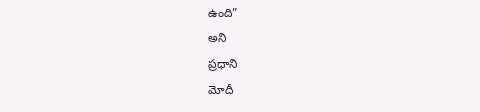ఉంది”
అని
ప్రధాని
మోదీ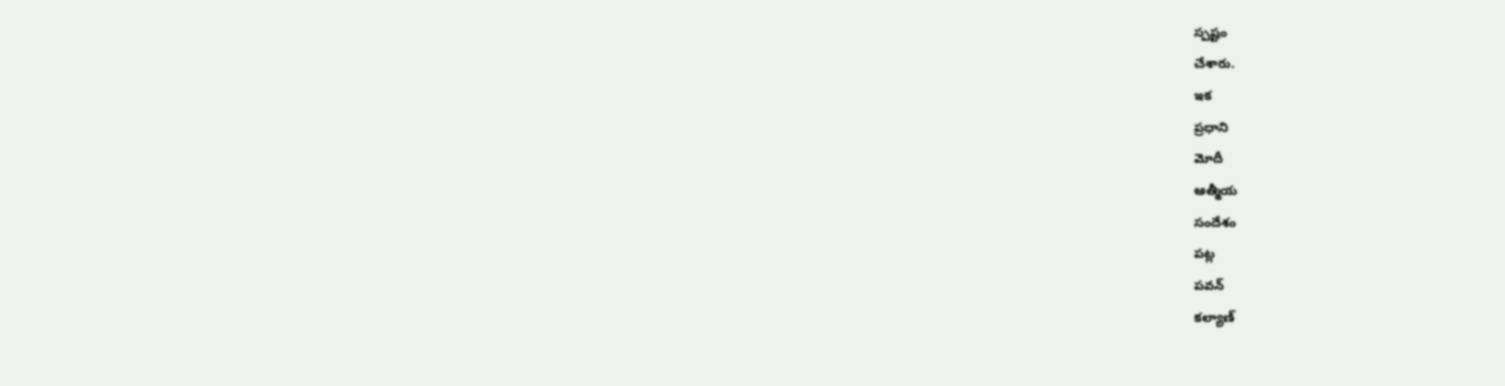స్పష్టం
చేశారు.
ఇక
ప్రధాని
మోదీ
ఆత్మీయ
సందేశం
పట్ల
పవన్
కల్యాణ్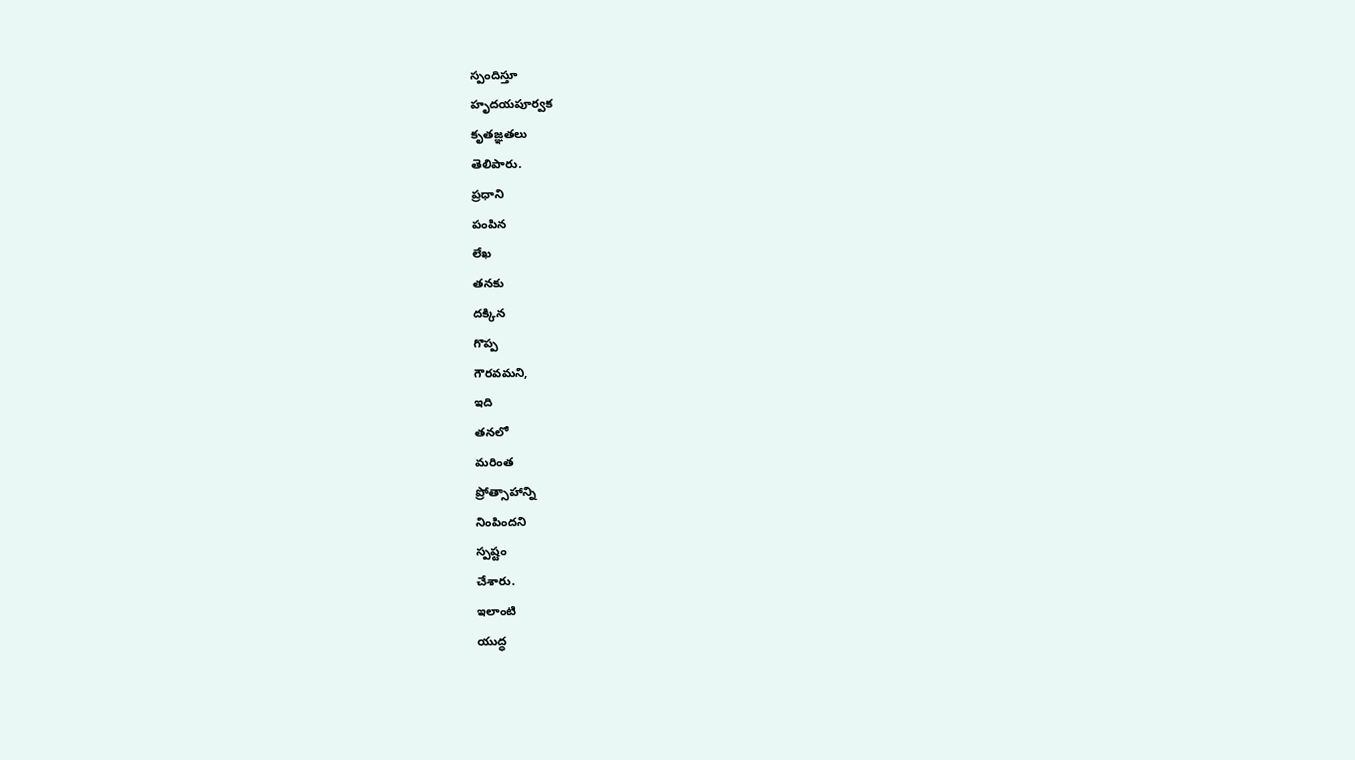స్పందిస్తూ
హృదయపూర్వక
కృతజ్ఞతలు
తెలిపారు.
ప్రధాని
పంపిన
లేఖ
తనకు
దక్కిన
గొప్ప
గౌరవమని,
ఇది
తనలో
మరింత
ప్రోత్సాహాన్ని
నింపిందని
స్పష్టం
చేశారు.
ఇలాంటి
యుద్ధ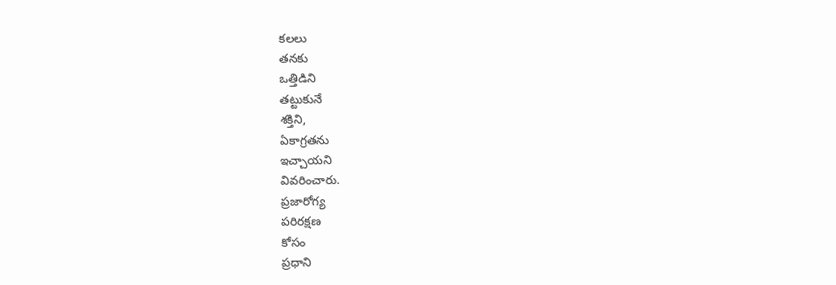కలలు
తనకు
ఒత్తిడిని
తట్టుకునే
శక్తిని,
ఏకాగ్రతను
ఇచ్చాయని
వివరించారు.
ప్రజారోగ్య
పరిరక్షణ
కోసం
ప్రధాని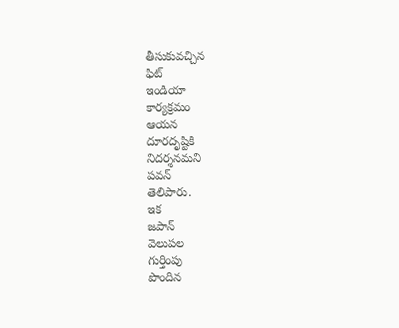తీసుకువచ్చిన
ఫిట్
ఇండియా
కార్యక్రమం
ఆయన
దూరదృష్టికి
నిదర్శనమని
పవన్
తెలిపారు.
ఇక
జపాన్
వెలుపల
గుర్తింపు
పొందిన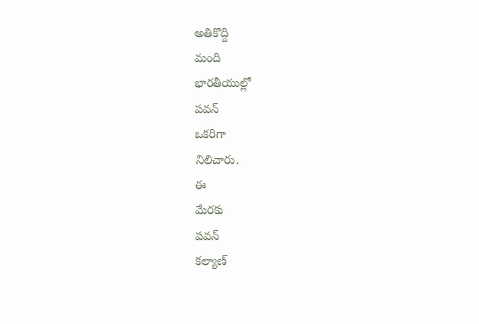అతికొద్ది
మంది
భారతీయుల్లో
పవన్
ఒకరిగా
నిలిచారు.
ఈ
మేరకు
పవన్
కల్యాణ్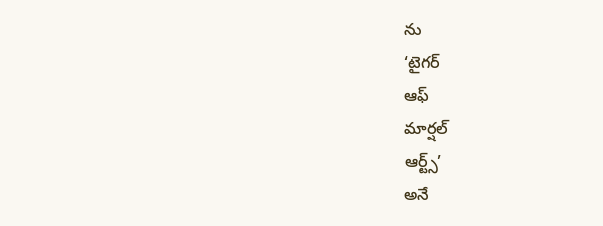ను
‘టైగర్
ఆఫ్
మార్షల్
ఆర్ట్స్’
అనే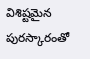విశిష్టమైన
పురస్కారంతో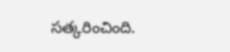సత్కరించింది.